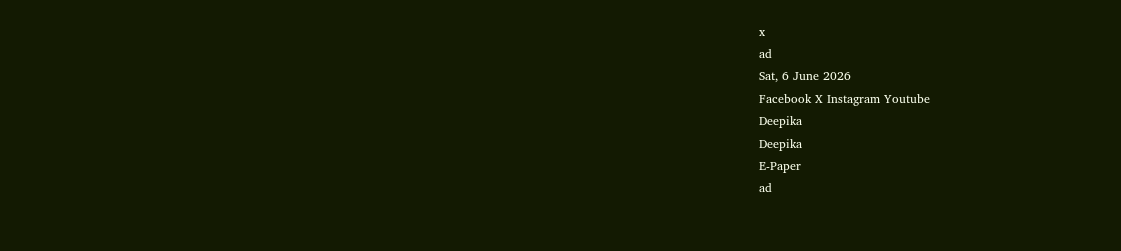x
ad
Sat, 6 June 2026
Facebook X Instagram Youtube
Deepika
Deepika
E-Paper
ad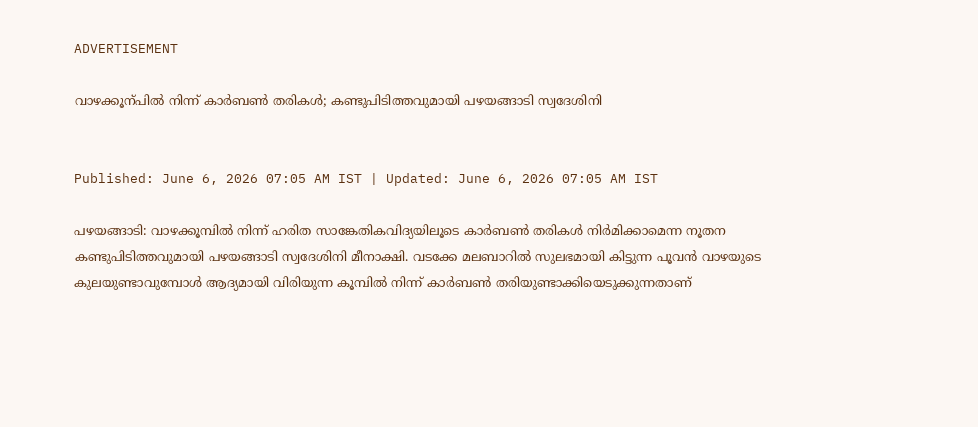ADVERTISEMENT

വാഴക്കൂന്പിൽ നിന്ന് കാർബൺ തരികൾ; കണ്ടുപിടിത്തവുമായി പഴയങ്ങാടി സ്വദേശിനി


Published: June 6, 2026 07:05 AM IST | Updated: June 6, 2026 07:05 AM IST

പഴയങ്ങാടി: വാഴക്കൂമ്പിൽ നിന്ന് ഹരിത സാങ്കേതികവിദ്യയിലൂടെ കാർബൺ തരികൾ നിർമിക്കാമെന്ന നൂതന കണ്ടുപിടിത്തവുമായി പഴയങ്ങാടി സ്വദേശിനി മീനാക്ഷി. വടക്കേ മലബാറിൽ സുലഭമായി കിട്ടുന്ന പൂവൻ വാഴയുടെ കുലയുണ്ടാവുമ്പോൾ ആദ്യമായി വിരിയുന്ന കൂമ്പിൽ നിന്ന് കാർബൺ തരിയുണ്ടാക്കിയെടുക്കുന്നതാണ്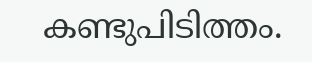കണ്ടുപിടിത്തം.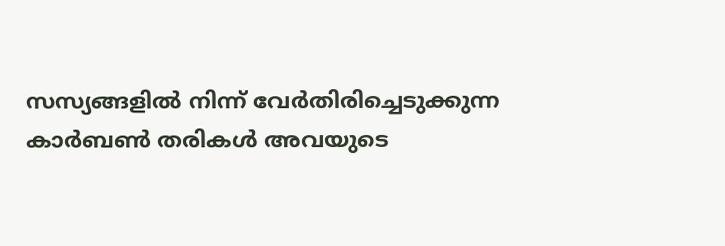സസ്യങ്ങളിൽ നിന്ന് വേർതിരിച്ചെടുക്കുന്ന കാർബൺ തരികൾ അവയുടെ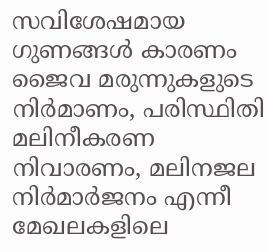സവിശേഷമായ ഗുണങ്ങൾ കാരണം ജൈവ മരുന്നുകളുടെ നിർമാണം, പരിസ്ഥിതി മലിനീകരണ നിവാരണം, മലിനജല നിർമാർജനം എന്നീ മേഖലകളിലെ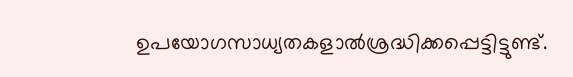ഉപയോഗസാധ്യതകളാൽശ്രദ്ധിക്കപ്പെട്ടിട്ടുണ്ട്.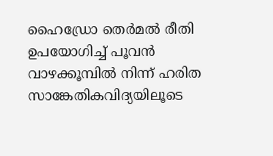ഹൈഡ്രോ തെർമൽ രീതി ഉപയോഗിച്ച് പൂവൻ വാഴക്കൂമ്പിൽ നിന്ന് ഹരിത സാങ്കേതികവിദ്യയിലൂടെ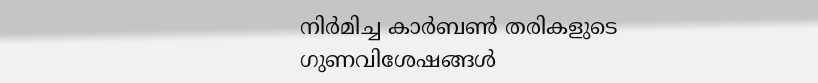നിർമിച്ച കാർബൺ തരികളുടെ ഗുണവിശേഷങ്ങൾ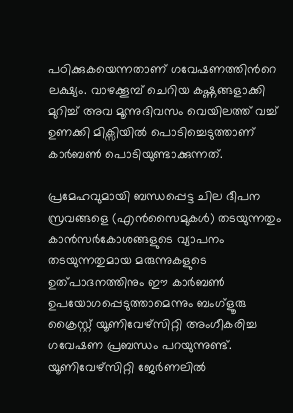പഠിക്കുകയെന്നതാണ് ഗവേഷണത്തിന്‍റെ ലക്ഷ്യം. വാഴക്കൂമ്പ് ചെറിയ കഷ്ണങ്ങളാക്കി മുറിച്ച് അവ മൂന്നുദിവസം വെയിലത്ത് വച്ച് ഉണക്കി മിക്സിയിൽ പൊടിച്ചെടുത്താണ് കാർബൺ പൊടിയുണ്ടാക്കുന്നത്.

പ്രമേഹവുമായി ബന്ധപ്പെട്ട ചില ദീപന സ്രവങ്ങളെ (എൻസൈമുകൾ) തടയുന്നതും കാൻസർകോശങ്ങളുടെ വ്യാപനം തടയുന്നതുമായ മരുന്നുകളുടെ ഉത്പാദനത്തിനും ഈ കാർബൺ ഉപയോഗപ്പെടുത്താമെന്നും ബംഗ്ളൂരു ക്രൈസ്റ്റ് യൂണിവേഴ്സിറ്റി അംഗീകരിച്ച ഗവേഷണ പ്രബന്ധം പറയുന്നുണ്ട്. യൂണിവേഴ്സിറ്റി ജേർണലിൽ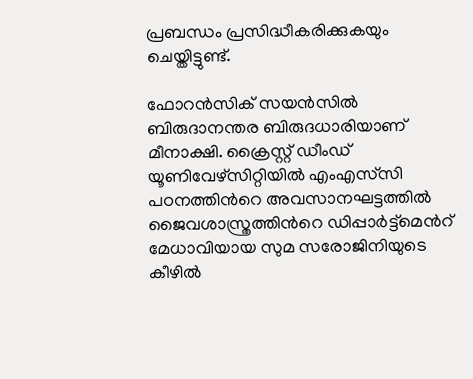പ്രബന്ധം പ്രസിദ്ധീകരിക്കുകയും ചെയ്തിട്ടുണ്ട്.

ഫോറൻസിക് സയൻസിൽ ബിരുദാനന്തര ബിരുദധാരിയാണ് മീനാക്ഷി. ക്രൈസ്റ്റ് ഡീംഡ് യൂണിവേഴ്സിറ്റിയിൽ എംഎസ്‌സി പഠനത്തിന്‍റെ അവസാനഘട്ടത്തിൽ ജൈവശാസ്ത്രത്തിന്‍റെ ഡിപ്പാർട്ട്മെൻറ് മേധാവിയായ സുമ സരോജിനിയുടെ കീഴിൽ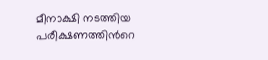മീനാക്ഷി നടത്തിയ പരീക്ഷണത്തിന്‍റെ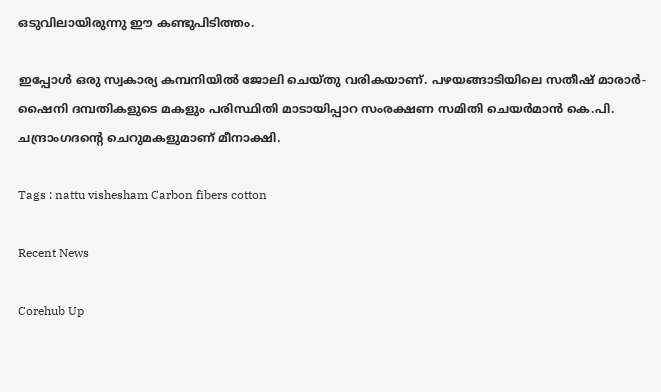ഒടുവിലായിരുന്നു ഈ കണ്ടുപിടിത്തം.

ഇപ്പോൾ ഒരു സ്വകാര്യ കമ്പനിയിൽ ജോലി ചെയ്തു വരികയാണ്. പഴയങ്ങാടിയിലെ സതീഷ് മാരാർ-ഷൈനി ദമ്പതികളുടെ മകളും പരിസ്ഥിതി മാടായിപ്പാറ സംരക്ഷണ സമിതി ചെയർമാൻ കെ.പി. ചന്ദ്രാംഗദന്‍റെ ചെറുമകളുമാണ് മീനാക്ഷി.

Tags : nattu vishesham Carbon fibers cotton

Recent News

Corehub Up